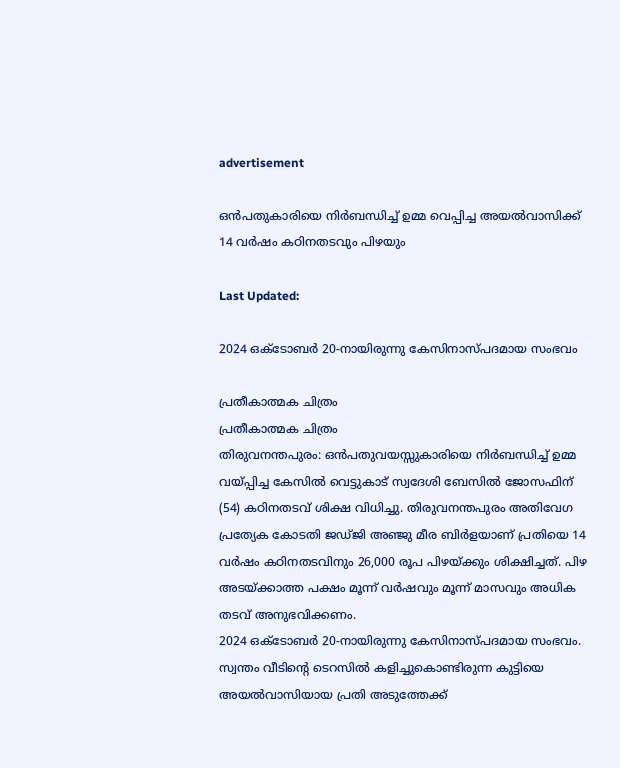advertisement

ഒൻപതുകാരിയെ നിർബന്ധിച്ച് ഉമ്മ വെപ്പിച്ച അയൽവാസിക്ക് 14 വർഷം കഠിനതടവും പിഴയും

Last Updated:

2024 ഒക്ടോബർ 20-നായിരുന്നു കേസിനാസ്പദമായ സംഭവം

പ്രതീകാത്മക ചിത്രം
പ്രതീകാത്മക ചിത്രം
തിരുവനന്തപുരം: ഒൻപതുവയസ്സുകാരിയെ നിർബന്ധിച്ച് ഉമ്മ വയ്പ്പിച്ച കേസിൽ വെട്ടുകാട് സ്വദേശി ബേസിൽ ജോസഫിന് (54) കഠിനതടവ് ശിക്ഷ വിധിച്ചു. തിരുവനന്തപുരം അതിവേഗ പ്രത്യേക കോടതി ജഡ്ജി അഞ്ജു മീര ബിർളയാണ് പ്രതിയെ 14 വർഷം കഠിനതടവിനും 26,000 രൂപ പിഴയ്ക്കും ശിക്ഷിച്ചത്. പിഴ അടയ്ക്കാത്ത പക്ഷം മൂന്ന് വർഷവും മൂന്ന് മാസവും അധിക തടവ് അനുഭവിക്കണം.
2024 ഒക്ടോബർ 20-നായിരുന്നു കേസിനാസ്പദമായ സംഭവം. സ്വന്തം വീടിന്റെ ടെറസിൽ കളിച്ചുകൊണ്ടിരുന്ന കുട്ടിയെ അയൽവാസിയായ പ്രതി അടുത്തേക്ക്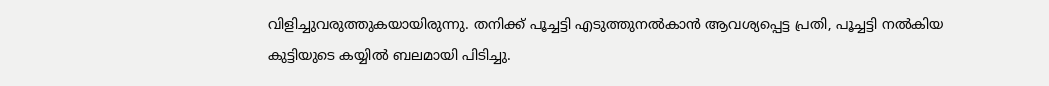വിളിച്ചുവരുത്തുകയായിരുന്നു. തനിക്ക് പൂച്ചട്ടി എടുത്തുനൽകാൻ ആവശ്യപ്പെട്ട പ്രതി, പൂച്ചട്ടി നൽകിയ കുട്ടിയുടെ കയ്യിൽ ബലമായി പിടിച്ചു.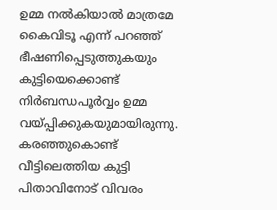ഉമ്മ നൽകിയാൽ മാത്രമേ കൈവിടൂ എന്ന് പറഞ്ഞ് ഭീഷണിപ്പെടുത്തുകയും കുട്ടിയെക്കൊണ്ട് നിർബന്ധപൂർവ്വം ഉമ്മ വയ്പ്പിക്കുകയുമായിരുന്നു.
കരഞ്ഞുകൊണ്ട് വീട്ടിലെത്തിയ കുട്ടി പിതാവിനോട് വിവരം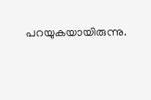പറയുകയായിരുന്നു.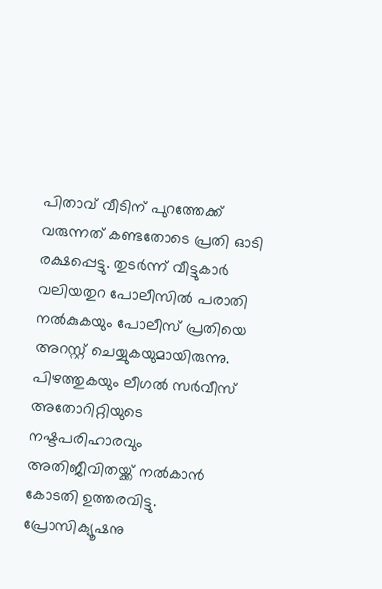പിതാവ് വീടിന് പുറത്തേക്ക് വരുന്നത് കണ്ടതോടെ പ്രതി ഓടി രക്ഷപ്പെട്ടു. തുടർന്ന് വീട്ടുകാർ വലിയതുറ പോലീസിൽ പരാതി നൽകുകയും പോലീസ് പ്രതിയെ അറസ്റ്റ് ചെയ്യുകയുമായിരുന്നു. പിഴത്തുകയും ലീഗൽ സർവീസ് അതോറിറ്റിയുടെ നഷ്ടപരിഹാരവും അതിജീവിതയ്ക്ക് നൽകാൻ കോടതി ഉത്തരവിട്ടു. പ്രോസിക്യൂഷനു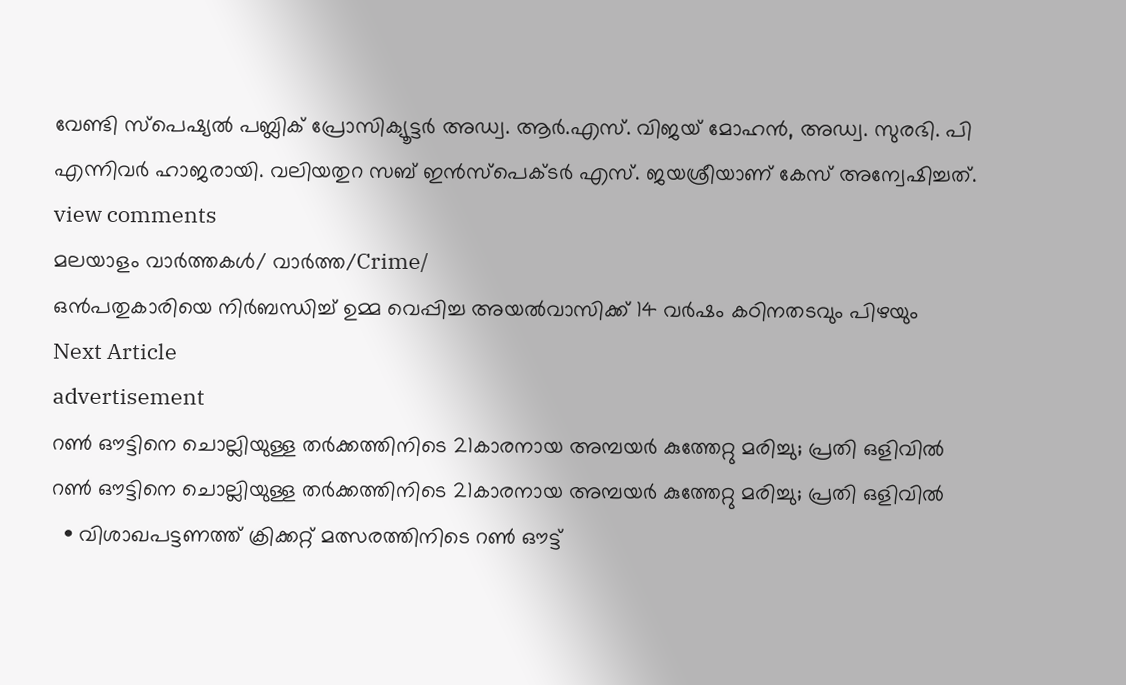വേണ്ടി സ്പെഷ്യൽ പബ്ലിക് പ്രോസിക്യൂട്ടർ അഡ്വ. ആർ.എസ്. വിജയ് മോഹൻ, അഡ്വ. സുരഭി. പി എന്നിവർ ഹാജരായി. വലിയതുറ സബ് ഇൻസ്‌പെക്ടർ എസ്. ജയശ്രീയാണ് കേസ് അന്വേഷിച്ചത്.
view comments
മലയാളം വാർത്തകൾ/ വാർത്ത/Crime/
ഒൻപതുകാരിയെ നിർബന്ധിച്ച് ഉമ്മ വെപ്പിച്ച അയൽവാസിക്ക് 14 വർഷം കഠിനതടവും പിഴയും
Next Article
advertisement
റൺ ഔട്ടിനെ ചൊല്ലിയുള്ള തർക്കത്തിനിടെ 21കാരനായ അമ്പയർ കുത്തേറ്റു മരിച്ചു; പ്രതി ഒളിവിൽ
റൺ ഔട്ടിനെ ചൊല്ലിയുള്ള തർക്കത്തിനിടെ 21കാരനായ അമ്പയർ കുത്തേറ്റു മരിച്ചു; പ്രതി ഒളിവിൽ
  • വിശാഖപട്ടണത്ത് ക്രിക്കറ്റ് മത്സരത്തിനിടെ റൺ ഔട്ട്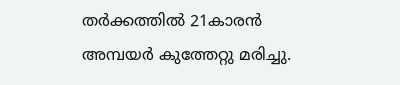തർക്കത്തിൽ 21കാരൻ അമ്പയർ കുത്തേറ്റു മരിച്ചു.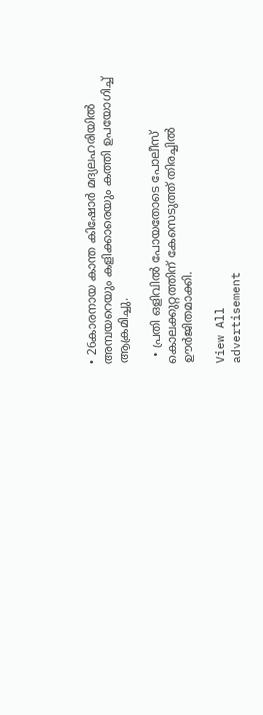• 26കാരനായ കാന്ത കിഷോർ മദ്യലഹരിയിൽ അമ്പയറെയും കളിക്കാരെയും കത്തി ഉപയോഗിച്ച് ആക്രമിച്ചു.

  • പ്രതി ഒളിവിൽ പോയതോടെ പോലീസ് കൊലക്കുറ്റത്തിന് കേസെടുത്ത് തിരച്ചിൽ ഊർജിതമാക്കി.

View All
advertisement